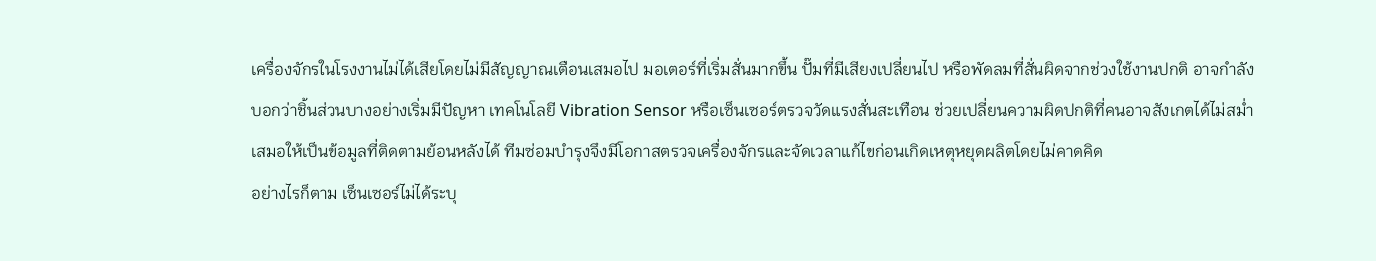เครื่องจักรในโรงงานไม่ได้เสียโดยไม่มีสัญญาณเตือนเสมอไป มอเตอร์ที่เริ่มสั่นมากขึ้น ปั๊มที่มีเสียงเปลี่ยนไป หรือพัดลมที่สั่นผิดจากช่วงใช้งานปกติ อาจกำลังบอกว่าชิ้นส่วนบางอย่างเริ่มมีปัญหา เทคโนโลยี Vibration Sensor หรือเซ็นเซอร์ตรวจวัดแรงสั่นสะเทือน ช่วยเปลี่ยนความผิดปกติที่คนอาจสังเกตได้ไม่สม่ำเสมอให้เป็นข้อมูลที่ติดตามย้อนหลังได้ ทีมซ่อมบำรุงจึงมีโอกาสตรวจเครื่องจักรและจัดเวลาแก้ไขก่อนเกิดเหตุหยุดผลิตโดยไม่คาดคิด
อย่างไรก็ตาม เซ็นเซอร์ไม่ได้ระบุ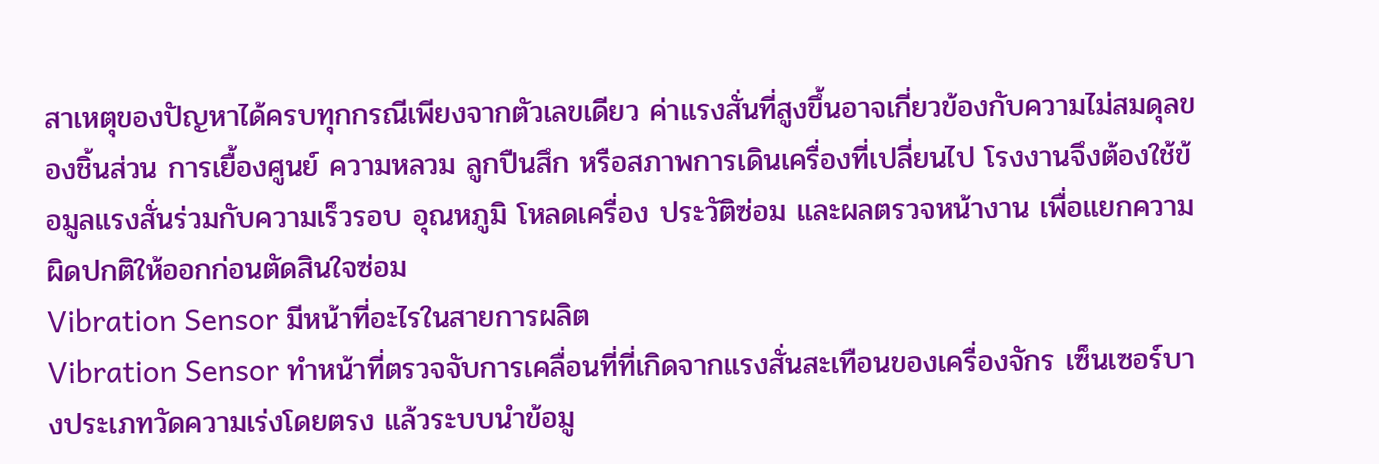สาเหตุของปัญหาได้ครบทุกกรณีเพียงจากตัวเลขเดียว ค่าแรงสั่นที่สูงขึ้นอาจเกี่ยวข้องกับความไม่สมดุลของชิ้นส่วน การเยื้องศูนย์ ความหลวม ลูกปืนสึก หรือสภาพการเดินเครื่องที่เปลี่ยนไป โรงงานจึงต้องใช้ข้อมูลแรงสั่นร่วมกับความเร็วรอบ อุณหภูมิ โหลดเครื่อง ประวัติซ่อม และผลตรวจหน้างาน เพื่อแยกความผิดปกติให้ออกก่อนตัดสินใจซ่อม
Vibration Sensor มีหน้าที่อะไรในสายการผลิต
Vibration Sensor ทำหน้าที่ตรวจจับการเคลื่อนที่ที่เกิดจากแรงสั่นสะเทือนของเครื่องจักร เซ็นเซอร์บางประเภทวัดความเร่งโดยตรง แล้วระบบนำข้อมู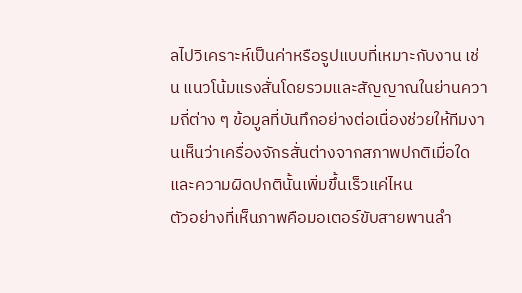ลไปวิเคราะห์เป็นค่าหรือรูปแบบที่เหมาะกับงาน เช่น แนวโน้มแรงสั่นโดยรวมและสัญญาณในย่านความถี่ต่าง ๆ ข้อมูลที่บันทึกอย่างต่อเนื่องช่วยให้ทีมงานเห็นว่าเครื่องจักรสั่นต่างจากสภาพปกติเมื่อใด และความผิดปกตินั้นเพิ่มขึ้นเร็วแค่ไหน
ตัวอย่างที่เห็นภาพคือมอเตอร์ขับสายพานลำ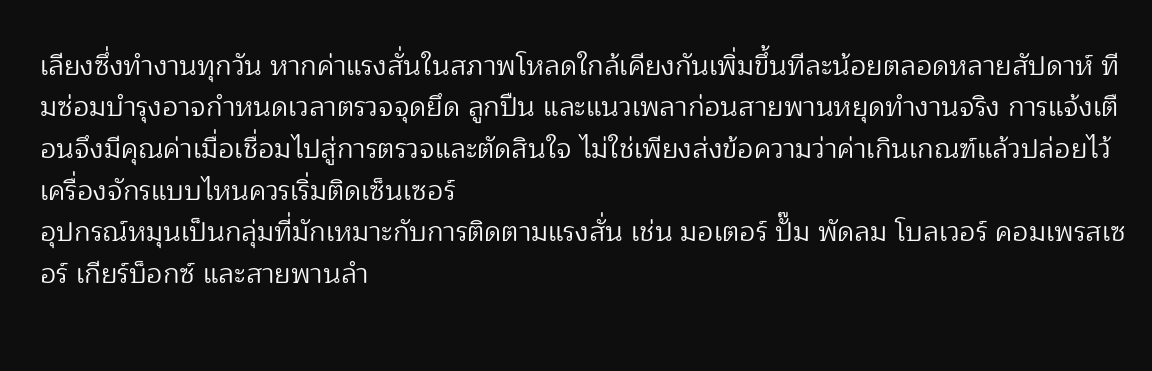เลียงซึ่งทำงานทุกวัน หากค่าแรงสั่นในสภาพโหลดใกล้เคียงกันเพิ่มขึ้นทีละน้อยตลอดหลายสัปดาห์ ทีมซ่อมบำรุงอาจกำหนดเวลาตรวจจุดยึด ลูกปืน และแนวเพลาก่อนสายพานหยุดทำงานจริง การแจ้งเตือนจึงมีคุณค่าเมื่อเชื่อมไปสู่การตรวจและตัดสินใจ ไม่ใช่เพียงส่งข้อความว่าค่าเกินเกณฑ์แล้วปล่อยไว้
เครื่องจักรแบบไหนควรเริ่มติดเซ็นเซอร์
อุปกรณ์หมุนเป็นกลุ่มที่มักเหมาะกับการติดตามแรงสั่น เช่น มอเตอร์ ปั๊ม พัดลม โบลเวอร์ คอมเพรสเซอร์ เกียร์บ็อกซ์ และสายพานลำ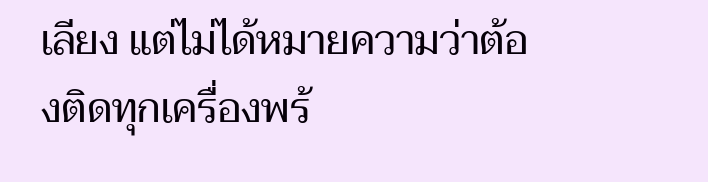เลียง แต่ไม่ได้หมายความว่าต้องติดทุกเครื่องพร้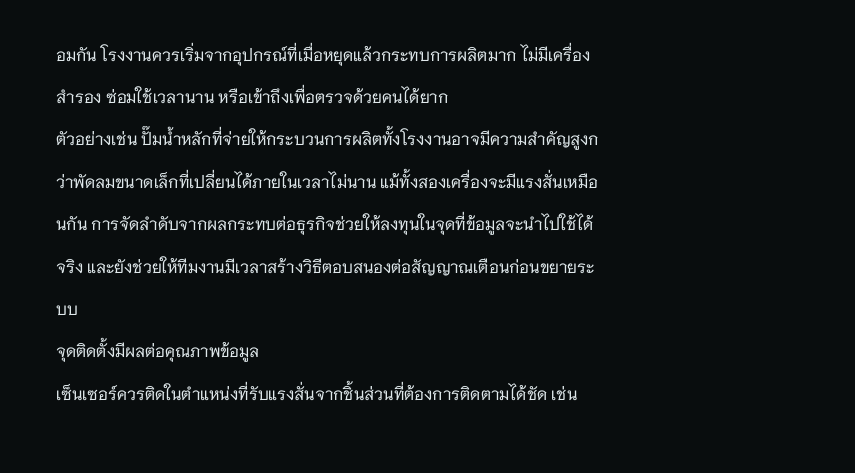อมกัน โรงงานควรเริ่มจากอุปกรณ์ที่เมื่อหยุดแล้วกระทบการผลิตมาก ไม่มีเครื่องสำรอง ซ่อมใช้เวลานาน หรือเข้าถึงเพื่อตรวจด้วยคนได้ยาก
ตัวอย่างเช่น ปั๊มน้ำหลักที่จ่ายให้กระบวนการผลิตทั้งโรงงานอาจมีความสำคัญสูงกว่าพัดลมขนาดเล็กที่เปลี่ยนได้ภายในเวลาไม่นาน แม้ทั้งสองเครื่องจะมีแรงสั่นเหมือนกัน การจัดลำดับจากผลกระทบต่อธุรกิจช่วยให้ลงทุนในจุดที่ข้อมูลจะนำไปใช้ได้จริง และยังช่วยให้ทีมงานมีเวลาสร้างวิธีตอบสนองต่อสัญญาณเตือนก่อนขยายระบบ
จุดติดตั้งมีผลต่อคุณภาพข้อมูล
เซ็นเซอร์ควรติดในตำแหน่งที่รับแรงสั่นจากชิ้นส่วนที่ต้องการติดตามได้ชัด เช่น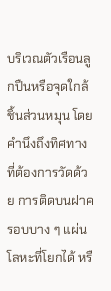บริเวณตัวเรือนลูกปืนหรือจุดใกล้ชิ้นส่วนหมุน โดยคำนึงถึงทิศทางที่ต้องการวัดด้วย การติดบนฝาครอบบาง ๆ แผ่นโลหะที่โยกได้ หรื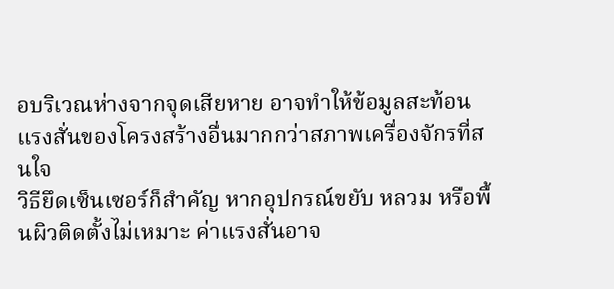อบริเวณห่างจากจุดเสียหาย อาจทำให้ข้อมูลสะท้อนแรงสั่นของโครงสร้างอื่นมากกว่าสภาพเครื่องจักรที่สนใจ
วิธียึดเซ็นเซอร์ก็สำคัญ หากอุปกรณ์ขยับ หลวม หรือพื้นผิวติดตั้งไม่เหมาะ ค่าแรงสั่นอาจ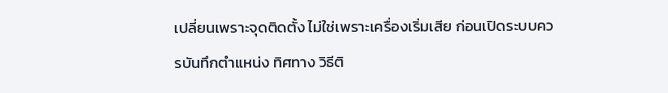เปลี่ยนเพราะจุดติดตั้ง ไม่ใช่เพราะเครื่องเริ่มเสีย ก่อนเปิดระบบควรบันทึกตำแหน่ง ทิศทาง วิธีติ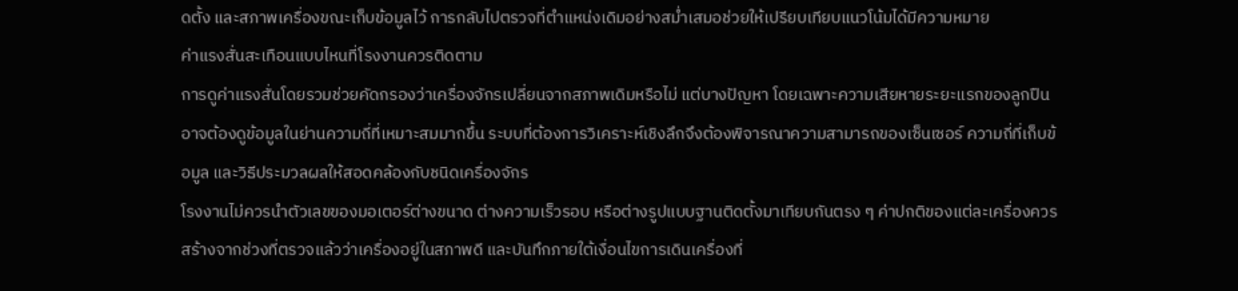ดตั้ง และสภาพเครื่องขณะเก็บข้อมูลไว้ การกลับไปตรวจที่ตำแหน่งเดิมอย่างสม่ำเสมอช่วยให้เปรียบเทียบแนวโน้มได้มีความหมาย
ค่าแรงสั่นสะเทือนแบบไหนที่โรงงานควรติดตาม
การดูค่าแรงสั่นโดยรวมช่วยคัดกรองว่าเครื่องจักรเปลี่ยนจากสภาพเดิมหรือไม่ แต่บางปัญหา โดยเฉพาะความเสียหายระยะแรกของลูกปืน อาจต้องดูข้อมูลในย่านความถี่ที่เหมาะสมมากขึ้น ระบบที่ต้องการวิเคราะห์เชิงลึกจึงต้องพิจารณาความสามารถของเซ็นเซอร์ ความถี่ที่เก็บข้อมูล และวิธีประมวลผลให้สอดคล้องกับชนิดเครื่องจักร
โรงงานไม่ควรนำตัวเลขของมอเตอร์ต่างขนาด ต่างความเร็วรอบ หรือต่างรูปแบบฐานติดตั้งมาเทียบกันตรง ๆ ค่าปกติของแต่ละเครื่องควรสร้างจากช่วงที่ตรวจแล้วว่าเครื่องอยู่ในสภาพดี และบันทึกภายใต้เงื่อนไขการเดินเครื่องที่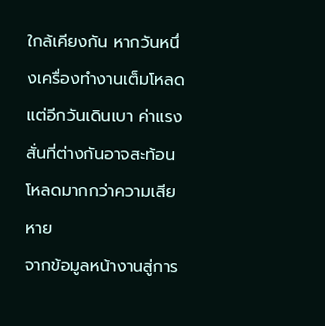ใกล้เคียงกัน หากวันหนึ่งเครื่องทำงานเต็มโหลด แต่อีกวันเดินเบา ค่าแรงสั่นที่ต่างกันอาจสะท้อนโหลดมากกว่าความเสียหาย
จากข้อมูลหน้างานสู่การ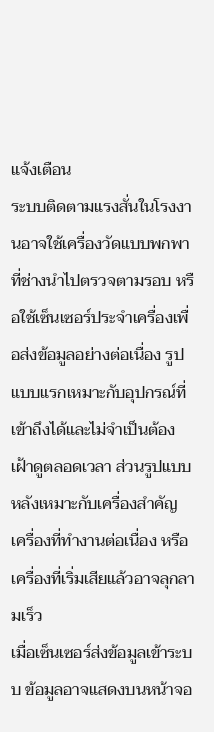แจ้งเตือน
ระบบติดตามแรงสั่นในโรงงานอาจใช้เครื่องวัดแบบพกพาที่ช่างนำไปตรวจตามรอบ หรือใช้เซ็นเซอร์ประจำเครื่องเพื่อส่งข้อมูลอย่างต่อเนื่อง รูปแบบแรกเหมาะกับอุปกรณ์ที่เข้าถึงได้และไม่จำเป็นต้องเฝ้าดูตลอดเวลา ส่วนรูปแบบหลังเหมาะกับเครื่องสำคัญ เครื่องที่ทำงานต่อเนื่อง หรือเครื่องที่เริ่มเสียแล้วอาจลุกลามเร็ว
เมื่อเซ็นเซอร์ส่งข้อมูลเข้าระบบ ข้อมูลอาจแสดงบนหน้าจอ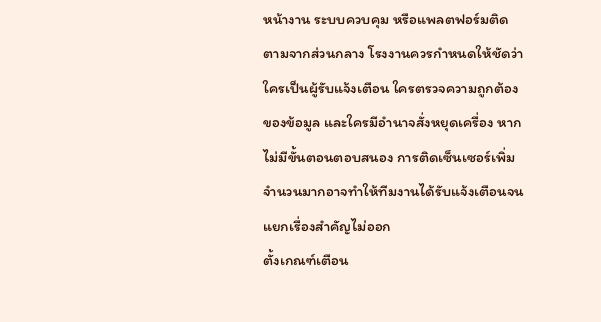หน้างาน ระบบควบคุม หรือแพลตฟอร์มติดตามจากส่วนกลาง โรงงานควรกำหนดให้ชัดว่าใครเป็นผู้รับแจ้งเตือน ใครตรวจความถูกต้องของข้อมูล และใครมีอำนาจสั่งหยุดเครื่อง หากไม่มีขั้นตอนตอบสนอง การติดเซ็นเซอร์เพิ่มจำนวนมากอาจทำให้ทีมงานได้รับแจ้งเตือนจนแยกเรื่องสำคัญไม่ออก
ตั้งเกณฑ์เตือน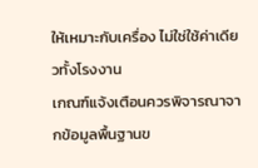ให้เหมาะกับเครื่อง ไม่ใช่ใช้ค่าเดียวทั้งโรงงาน
เกณฑ์แจ้งเตือนควรพิจารณาจากข้อมูลพื้นฐานข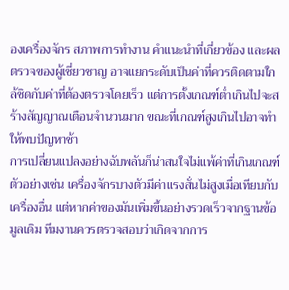องเครื่องจักร สภาพการทำงาน คำแนะนำที่เกี่ยวข้อง และผลตรวจของผู้เชี่ยวชาญ อาจแยกระดับเป็นค่าที่ควรติดตามใกล้ชิดกับค่าที่ต้องตรวจโดยเร็ว แต่การตั้งเกณฑ์ต่ำเกินไปจะสร้างสัญญาณเตือนจำนวนมาก ขณะที่เกณฑ์สูงเกินไปอาจทำให้พบปัญหาช้า
การเปลี่ยนแปลงอย่างฉับพลันก็น่าสนใจไม่แพ้ค่าที่เกินเกณฑ์ ตัวอย่างเช่น เครื่องจักรบางตัวมีค่าแรงสั่นไม่สูงเมื่อเทียบกับเครื่องอื่น แต่หากค่าของมันเพิ่มขึ้นอย่างรวดเร็วจากฐานข้อมูลเดิม ทีมงานควรตรวจสอบว่าเกิดจากการ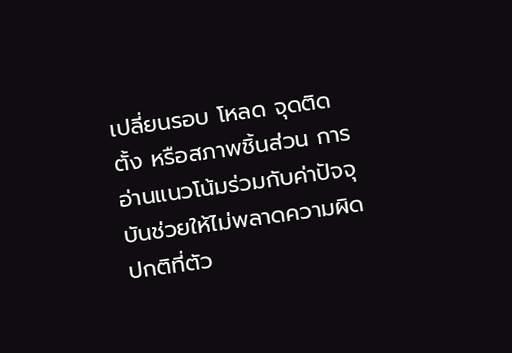เปลี่ยนรอบ โหลด จุดติดตั้ง หรือสภาพชิ้นส่วน การอ่านแนวโน้มร่วมกับค่าปัจจุบันช่วยให้ไม่พลาดความผิดปกติที่ตัว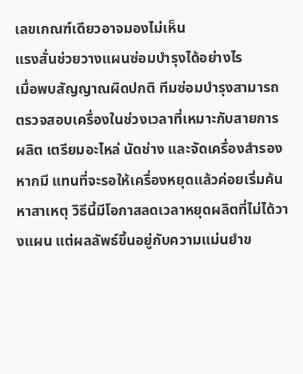เลขเกณฑ์เดียวอาจมองไม่เห็น
แรงสั่นช่วยวางแผนซ่อมบำรุงได้อย่างไร
เมื่อพบสัญญาณผิดปกติ ทีมซ่อมบำรุงสามารถตรวจสอบเครื่องในช่วงเวลาที่เหมาะกับสายการผลิต เตรียมอะไหล่ นัดช่าง และจัดเครื่องสำรองหากมี แทนที่จะรอให้เครื่องหยุดแล้วค่อยเริ่มค้นหาสาเหตุ วิธีนี้มีโอกาสลดเวลาหยุดผลิตที่ไม่ได้วางแผน แต่ผลลัพธ์ขึ้นอยู่กับความแม่นยำข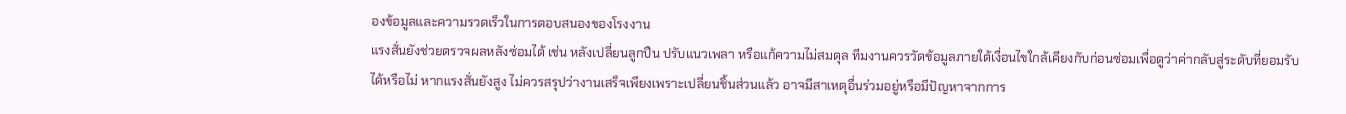องข้อมูลและความรวดเร็วในการตอบสนองของโรงงาน
แรงสั่นยังช่วยตรวจผลหลังซ่อมได้ เช่น หลังเปลี่ยนลูกปืน ปรับแนวเพลา หรือแก้ความไม่สมดุล ทีมงานควรวัดข้อมูลภายใต้เงื่อนไขใกล้เคียงกับก่อนซ่อมเพื่อดูว่าค่ากลับสู่ระดับที่ยอมรับได้หรือไม่ หากแรงสั่นยังสูง ไม่ควรสรุปว่างานเสร็จเพียงเพราะเปลี่ยนชิ้นส่วนแล้ว อาจมีสาเหตุอื่นร่วมอยู่หรือมีปัญหาจากการ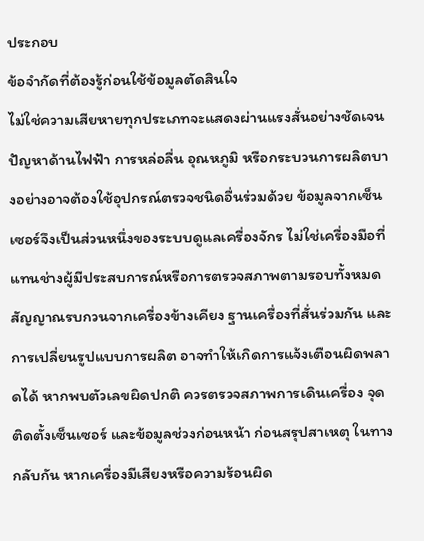ประกอบ
ข้อจำกัดที่ต้องรู้ก่อนใช้ข้อมูลตัดสินใจ
ไม่ใช่ความเสียหายทุกประเภทจะแสดงผ่านแรงสั่นอย่างชัดเจน ปัญหาด้านไฟฟ้า การหล่อลื่น อุณหภูมิ หรือกระบวนการผลิตบางอย่างอาจต้องใช้อุปกรณ์ตรวจชนิดอื่นร่วมด้วย ข้อมูลจากเซ็นเซอร์จึงเป็นส่วนหนึ่งของระบบดูแลเครื่องจักร ไม่ใช่เครื่องมือที่แทนช่างผู้มีประสบการณ์หรือการตรวจสภาพตามรอบทั้งหมด
สัญญาณรบกวนจากเครื่องข้างเคียง ฐานเครื่องที่สั่นร่วมกัน และการเปลี่ยนรูปแบบการผลิต อาจทำให้เกิดการแจ้งเตือนผิดพลาดได้ หากพบตัวเลขผิดปกติ ควรตรวจสภาพการเดินเครื่อง จุดติดตั้งเซ็นเซอร์ และข้อมูลช่วงก่อนหน้า ก่อนสรุปสาเหตุ ในทางกลับกัน หากเครื่องมีเสียงหรือความร้อนผิด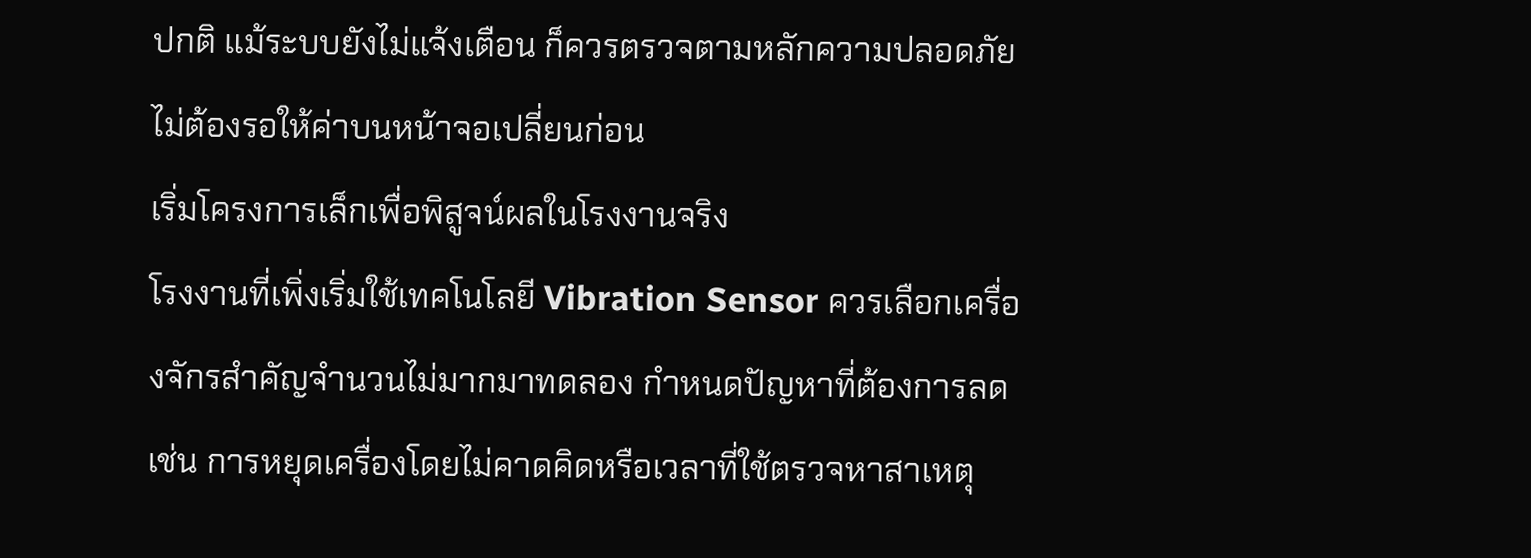ปกติ แม้ระบบยังไม่แจ้งเตือน ก็ควรตรวจตามหลักความปลอดภัย ไม่ต้องรอให้ค่าบนหน้าจอเปลี่ยนก่อน
เริ่มโครงการเล็กเพื่อพิสูจน์ผลในโรงงานจริง
โรงงานที่เพิ่งเริ่มใช้เทคโนโลยี Vibration Sensor ควรเลือกเครื่องจักรสำคัญจำนวนไม่มากมาทดลอง กำหนดปัญหาที่ต้องการลด เช่น การหยุดเครื่องโดยไม่คาดคิดหรือเวลาที่ใช้ตรวจหาสาเหตุ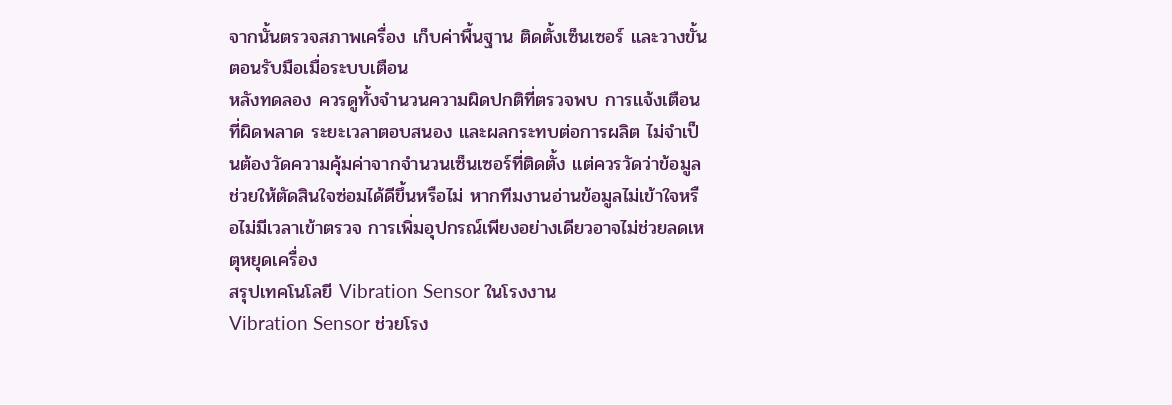จากนั้นตรวจสภาพเครื่อง เก็บค่าพื้นฐาน ติดตั้งเซ็นเซอร์ และวางขั้นตอนรับมือเมื่อระบบเตือน
หลังทดลอง ควรดูทั้งจำนวนความผิดปกติที่ตรวจพบ การแจ้งเตือนที่ผิดพลาด ระยะเวลาตอบสนอง และผลกระทบต่อการผลิต ไม่จำเป็นต้องวัดความคุ้มค่าจากจำนวนเซ็นเซอร์ที่ติดตั้ง แต่ควรวัดว่าข้อมูลช่วยให้ตัดสินใจซ่อมได้ดีขึ้นหรือไม่ หากทีมงานอ่านข้อมูลไม่เข้าใจหรือไม่มีเวลาเข้าตรวจ การเพิ่มอุปกรณ์เพียงอย่างเดียวอาจไม่ช่วยลดเหตุหยุดเครื่อง
สรุปเทคโนโลยี Vibration Sensor ในโรงงาน
Vibration Sensor ช่วยโรง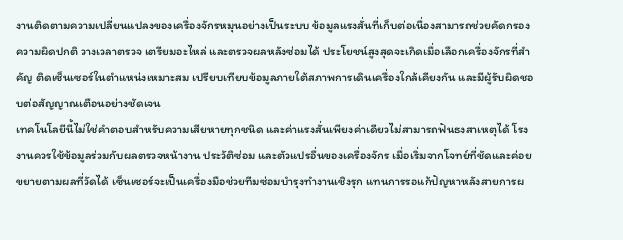งานติดตามความเปลี่ยนแปลงของเครื่องจักรหมุนอย่างเป็นระบบ ข้อมูลแรงสั่นที่เก็บต่อเนื่องสามารถช่วยคัดกรองความผิดปกติ วางเวลาตรวจ เตรียมอะไหล่ และตรวจผลหลังซ่อมได้ ประโยชน์สูงสุดจะเกิดเมื่อเลือกเครื่องจักรที่สำคัญ ติดเซ็นเซอร์ในตำแหน่งเหมาะสม เปรียบเทียบข้อมูลภายใต้สภาพการเดินเครื่องใกล้เคียงกัน และมีผู้รับผิดชอบต่อสัญญาณเตือนอย่างชัดเจน
เทคโนโลยีนี้ไม่ใช่คำตอบสำหรับความเสียหายทุกชนิด และค่าแรงสั่นเพียงค่าเดียวไม่สามารถฟันธงสาเหตุได้ โรงงานควรใช้ข้อมูลร่วมกับผลตรวจหน้างาน ประวัติซ่อม และตัวแปรอื่นของเครื่องจักร เมื่อเริ่มจากโจทย์ที่ชัดและค่อยขยายตามผลที่วัดได้ เซ็นเซอร์จะเป็นเครื่องมือช่วยทีมซ่อมบำรุงทำงานเชิงรุก แทนการรอแก้ปัญหาหลังสายการผ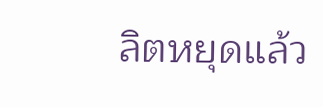ลิตหยุดแล้ว